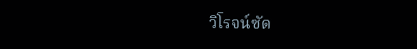วิโรจน์ซัด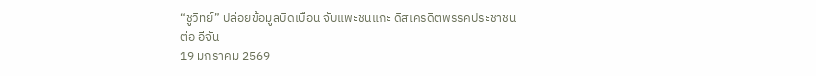“ชูวิทย์” ปล่อยข้อมูลบิดเบือน จับแพะชนแกะ ดิสเครดิตพรรคประชาชน
ต่อ อีจัน
19 มกราคม 2569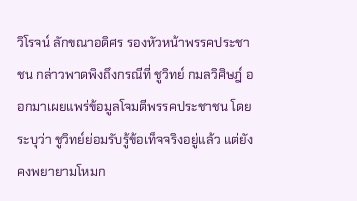วิโรจน์ ลักขณาอดิศร รองหัวหน้าพรรคประชาชน กล่าวพาดพิงถึงกรณีที่ ชูวิทย์ กมลวิศิษฎ์ ออกมาเผยแพร่ข้อมูลโจมตีพรรคประชาชน โดยระบุว่า ชูวิทย์ย่อมรับรู้ข้อเท็จจริงอยู่แล้ว แต่ยังคงพยายามโหมก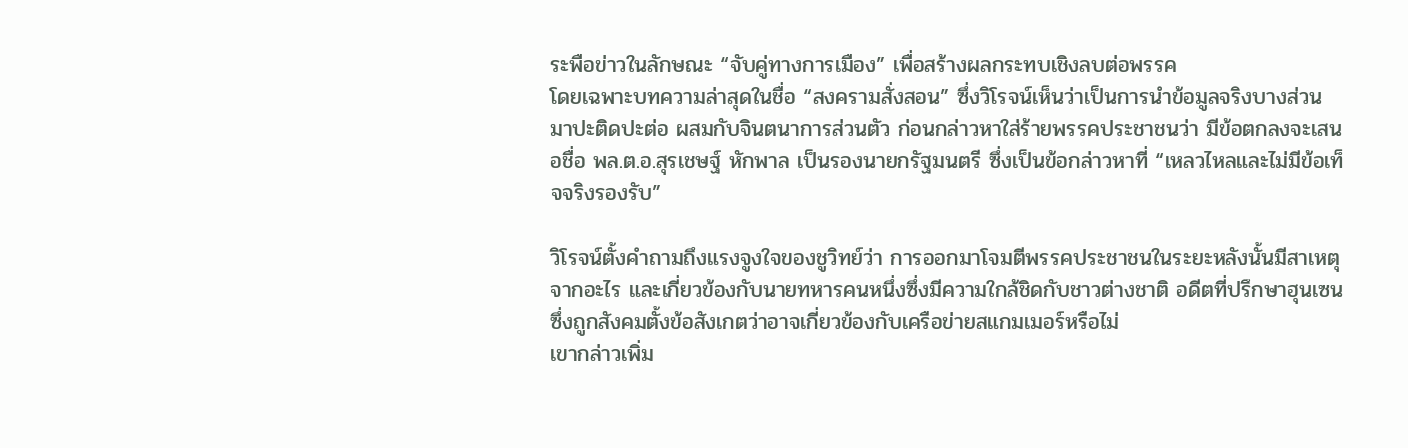ระพือข่าวในลักษณะ “จับคู่ทางการเมือง” เพื่อสร้างผลกระทบเชิงลบต่อพรรค
โดยเฉพาะบทความล่าสุดในชื่อ “สงครามสั่งสอน” ซึ่งวิโรจน์เห็นว่าเป็นการนำข้อมูลจริงบางส่วนมาปะติดปะต่อ ผสมกับจินตนาการส่วนตัว ก่อนกล่าวหาใส่ร้ายพรรคประชาชนว่า มีข้อตกลงจะเสนอชื่อ พล.ต.อ.สุรเชษฐ์ หักพาล เป็นรองนายกรัฐมนตรี ซึ่งเป็นข้อกล่าวหาที่ “เหลวไหลและไม่มีข้อเท็จจริงรองรับ”

วิโรจน์ตั้งคำถามถึงแรงจูงใจของชูวิทย์ว่า การออกมาโจมตีพรรคประชาชนในระยะหลังนั้นมีสาเหตุจากอะไร และเกี่ยวข้องกับนายทหารคนหนึ่งซึ่งมีความใกล้ชิดกับชาวต่างชาติ อดีตที่ปรึกษาฮุนเซน ซึ่งถูกสังคมตั้งข้อสังเกตว่าอาจเกี่ยวข้องกับเครือข่ายสแกมเมอร์หรือไม่
เขากล่าวเพิ่ม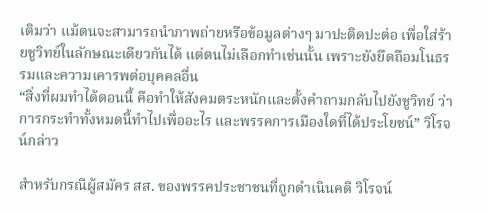เติมว่า แม้ตนจะสามารถนำภาพถ่ายหรือข้อมูลต่างๆ มาปะติดปะต่อ เพื่อใส่ร้ายชูวิทย์ในลักษณะเดียวกันได้ แต่ตนไม่เลือกทำเช่นนั้น เพราะยังยึดถือมโนธรรมและความเคารพต่อบุคคลอื่น
“สิ่งที่ผมทำได้ตอนนี้ คือทำให้สังคมตระหนักและตั้งคำถามกลับไปยังชูวิทย์ ว่าการกระทำทั้งหมดนี้ทำไปเพื่ออะไร และพรรคการเมืองใดที่ได้ประโยชน์” วิโรจน์กล่าว

สำหรับกรณีผู้สมัคร สส. ของพรรคประชาชนที่ถูกดำเนินคดี วิโรจน์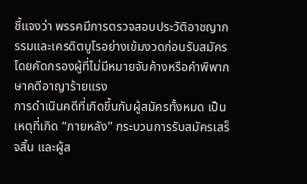ชี้แจงว่า พรรคมีการตรวจสอบประวัติอาชญากรรมและเครดิตบูโรอย่างเข้มงวดก่อนรับสมัคร โดยคัดกรองผู้ที่ไม่มีหมายจับค้างหรือคำพิพากษาคดีอาญาร้ายแรง
การดำเนินคดีที่เกิดขึ้นกับผู้สมัครทั้งหมด เป็นเหตุที่เกิด “ภายหลัง” กระบวนการรับสมัครเสร็จสิ้น และผู้ส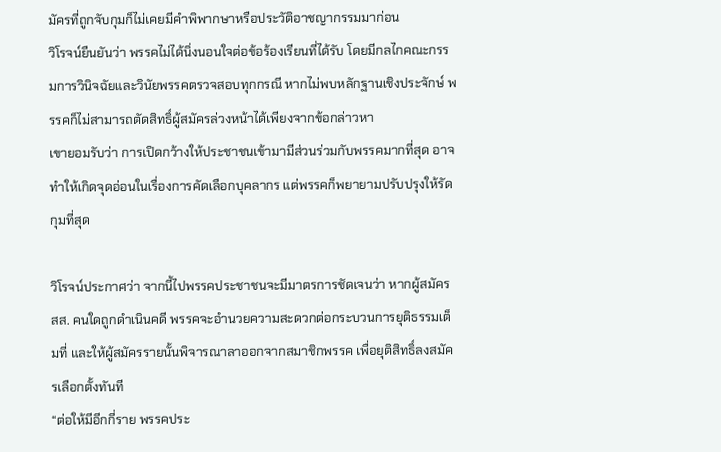มัครที่ถูกจับกุมก็ไม่เคยมีคำพิพากษาหรือประวัติอาชญากรรมมาก่อน
วิโรจน์ยืนยันว่า พรรคไม่ได้นิ่งนอนใจต่อข้อร้องเรียนที่ได้รับ โดยมีกลไกคณะกรรมการวินิจฉัยและวินัยพรรคตรวจสอบทุกกรณี หากไม่พบหลักฐานเชิงประจักษ์ พรรคก็ไม่สามารถตัดสิทธิ์ผู้สมัครล่วงหน้าได้เพียงจากข้อกล่าวหา
เขายอมรับว่า การเปิดกว้างให้ประชาชนเข้ามามีส่วนร่วมกับพรรคมากที่สุด อาจทำให้เกิดจุดอ่อนในเรื่องการคัดเลือกบุคลากร แต่พรรคก็พยายามปรับปรุงให้รัดกุมที่สุด

วิโรจน์ประกาศว่า จากนี้ไปพรรคประชาชนจะมีมาตรการชัดเจนว่า หากผู้สมัคร สส. คนใดถูกดำเนินคดี พรรคจะอำนวยความสะดวกต่อกระบวนการยุติธรรมเต็มที่ และให้ผู้สมัครรายนั้นพิจารณาลาออกจากสมาชิกพรรค เพื่อยุติสิทธิ์ลงสมัครเลือกตั้งทันที
“ต่อให้มีอีกกี่ราย พรรคประ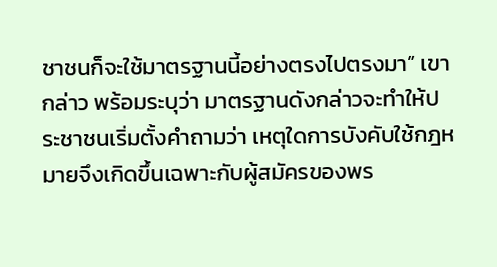ชาชนก็จะใช้มาตรฐานนี้อย่างตรงไปตรงมา” เขากล่าว พร้อมระบุว่า มาตรฐานดังกล่าวจะทำให้ประชาชนเริ่มตั้งคำถามว่า เหตุใดการบังคับใช้กฎหมายจึงเกิดขึ้นเฉพาะกับผู้สมัครของพร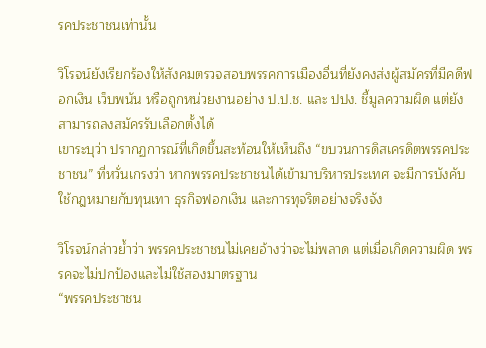รคประชาชนเท่านั้น

วิโรจน์ยังเรียกร้องให้สังคมตรวจสอบพรรคการเมืองอื่นที่ยังคงส่งผู้สมัครที่มีคดีฟอกเงิน เว็บพนัน หรือถูกหน่วยงานอย่าง ป.ป.ช. และ ปปง. ชี้มูลความผิด แต่ยังสามารถลงสมัครรับเลือกตั้งได้
เขาระบุว่า ปรากฏการณ์ที่เกิดขึ้นสะท้อนให้เห็นถึง “ขบวนการดิสเครดิตพรรคประชาชน” ที่หวั่นเกรงว่า หากพรรคประชาชนได้เข้ามาบริหารประเทศ จะมีการบังคับใช้กฎหมายกับทุนเทา ธุรกิจฟอกเงิน และการทุจริตอย่างจริงจัง

วิโรจน์กล่าวย้ำว่า พรรคประชาชนไม่เคยอ้างว่าจะไม่พลาด แต่เมื่อเกิดความผิด พรรคจะไม่ปกป้องและไม่ใช้สองมาตรฐาน
“พรรคประชาชน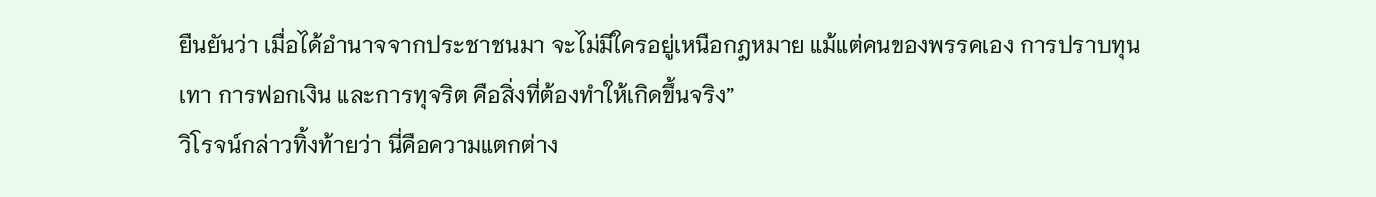ยืนยันว่า เมื่อได้อำนาจจากประชาชนมา จะไม่มีใครอยู่เหนือกฎหมาย แม้แต่คนของพรรคเอง การปราบทุนเทา การฟอกเงิน และการทุจริต คือสิ่งที่ต้องทำให้เกิดขึ้นจริง”
วิโรจน์กล่าวทิ้งท้ายว่า นี่คือความแตกต่าง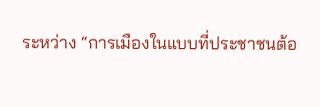ระหว่าง “การเมืองในแบบที่ประชาชนต้อ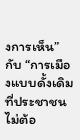งการเห็น” กับ “การเมืองแบบดั้งเดิมที่ประชาชนไม่ต้อ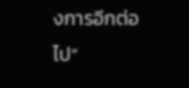งการอีกต่อไป”